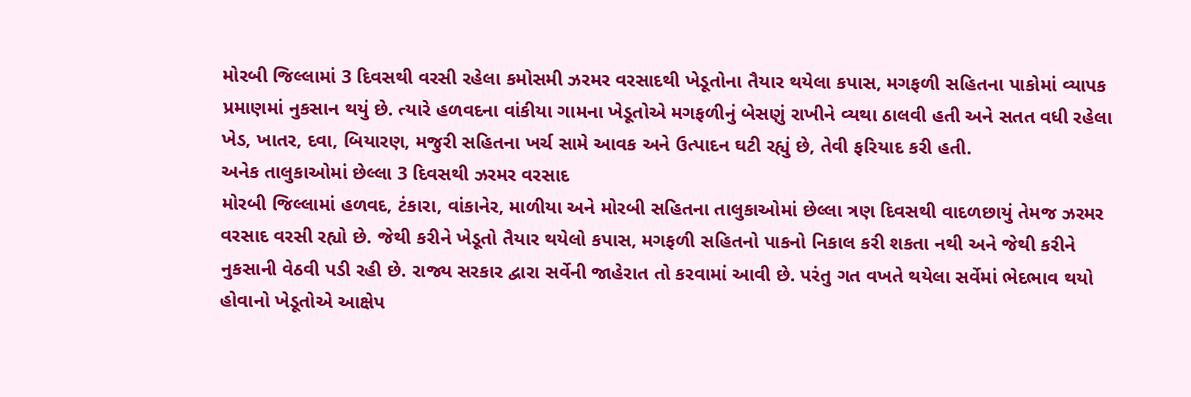મોરબી જિલ્લામાં 3 દિવસથી વરસી રહેલા કમોસમી ઝરમર વરસાદથી ખેડૂતોના તૈયાર થયેલા કપાસ, મગફળી સહિતના પાકોમાં વ્યાપક પ્રમાણમાં નુકસાન થયું છે. ત્યારે હળવદના વાંકીયા ગામના ખેડૂતોએ મગફળીનું બેસણું રાખીને વ્યથા ઠાલવી હતી અને સતત વધી રહેલા ખેડ, ખાતર, દવા, બિયારણ, મજુરી સહિતના ખર્ચ સામે આવક અને ઉત્પાદન ઘટી રહ્યું છે, તેવી ફરિયાદ કરી હતી.
અનેક તાલુકાઓમાં છેલ્લા 3 દિવસથી ઝરમર વરસાદ
મોરબી જિલ્લામાં હળવદ, ટંકારા, વાંકાનેર, માળીયા અને મોરબી સહિતના તાલુકાઓમાં છેલ્લા ત્રણ દિવસથી વાદળછાયું તેમજ ઝરમર વરસાદ વરસી રહ્યો છે. જેથી કરીને ખેડૂતો તૈયાર થયેલો કપાસ, મગફળી સહિતનો પાકનો નિકાલ કરી શકતા નથી અને જેથી કરીને નુકસાની વેઠવી પડી રહી છે. રાજ્ય સરકાર દ્વારા સર્વેની જાહેરાત તો કરવામાં આવી છે. પરંતુ ગત વખતે થયેલા સર્વેમાં ભેદભાવ થયો હોવાનો ખેડૂતોએ આક્ષેપ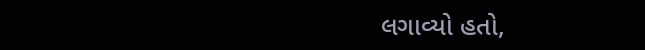લગાવ્યો હતો,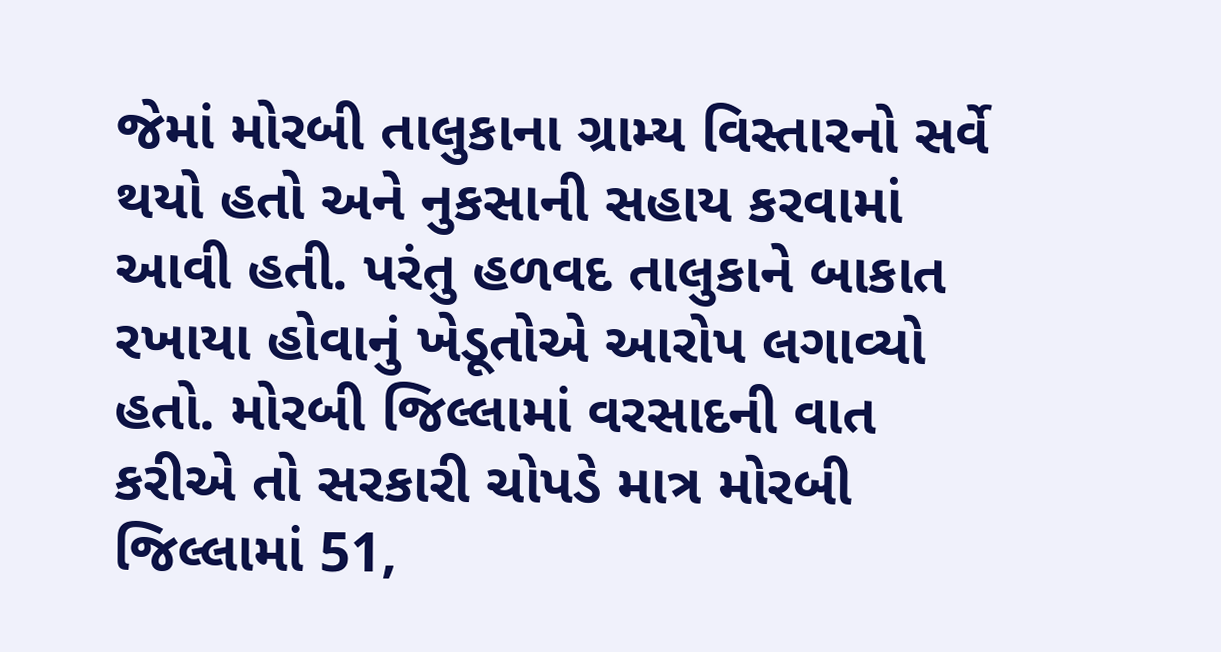જેમાં મોરબી તાલુકાના ગ્રામ્ય વિસ્તારનો સર્વે થયો હતો અને નુકસાની સહાય કરવામાં આવી હતી. પરંતુ હળવદ તાલુકાને બાકાત રખાયા હોવાનું ખેડૂતોએ આરોપ લગાવ્યો હતો. મોરબી જિલ્લામાં વરસાદની વાત કરીએ તો સરકારી ચોપડે માત્ર મોરબી જિલ્લામાં 51,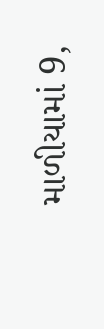માળીયામાં 9,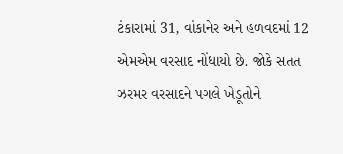ટંકારામાં 31, વાંકાનેર અને હળવદમાં 12 એમએમ વરસાદ નોંધાયો છે. જોકે સતત ઝરમર વરસાદને પગલે ખેડૂતોને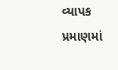વ્યાપક પ્રમાણમાં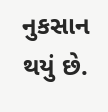નુકસાન થયું છે.